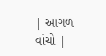| આગળ વાંચો |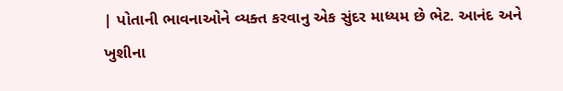| પોતાની ભાવનાઓને વ્યક્ત કરવાનુ એક સુંદર માધ્યમ છે ભેટ. આનંદ અને ખુશીના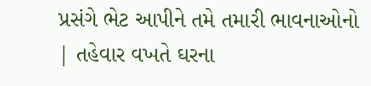પ્રસંગે ભેટ આપીને તમે તમારી ભાવનાઓનો | તહેવાર વખતે ઘરના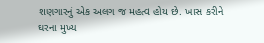શણગારનું એક અલગ જ મહત્વ હોય છે. ખાસ કરીને ઘરના મુખ્ય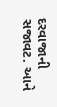દરવાજાની સજાવટ. આને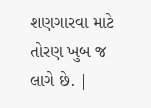શણગારવા માટે તોરણ ખુબ જ લાગે છે. |